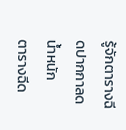รู้จักตารางฉีดปากกาลดน้ำหนัก
ตารางฉีด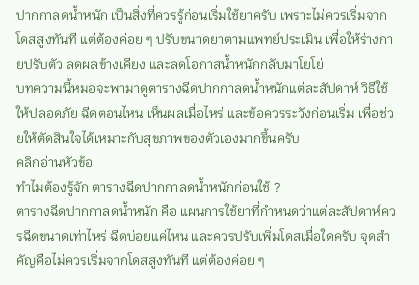ปากกาลดน้ำหนัก เป็นสิ่งที่ควรรู้ก่อนเริ่มใช้ยาครับ เพราะไม่ควรเริ่มจากโดสสูงทันที แต่ต้องค่อย ๆ ปรับขนาดยาตามแพทย์ประเมิน เพื่อให้ร่างกายปรับตัว ลดผลข้างเคียง และลดโอกาสน้ำหนักกลับมาโยโย่
บทความนี้หมอจะพามาดูตารางฉีดปากกาลดน้ำหนักแต่ละสัปดาห์ วิธีใช้ให้ปลอดภัย ฉีดตอนไหน เห็นผลเมื่อไหร่ และข้อควรระวังก่อนเริ่ม เพื่อช่วยให้ตัดสินใจได้เหมาะกับสุขภาพของตัวเองมากขึ้นครับ
คลิกอ่านหัวข้อ
ทำไมต้องรู้จัก ตารางฉีดปากกาลดน้ำหนักก่อนใช้ ?
ตารางฉีดปากกาลดน้ำหนัก คือ แผนการใช้ยาที่กำหนดว่าแต่ละสัปดาห์ควรฉีดขนาดเท่าไหร่ ฉีดบ่อยแค่ไหน และควรปรับเพิ่มโดสเมื่อใดครับ จุดสำคัญคือไม่ควรเริ่มจากโดสสูงทันที แต่ต้องค่อย ๆ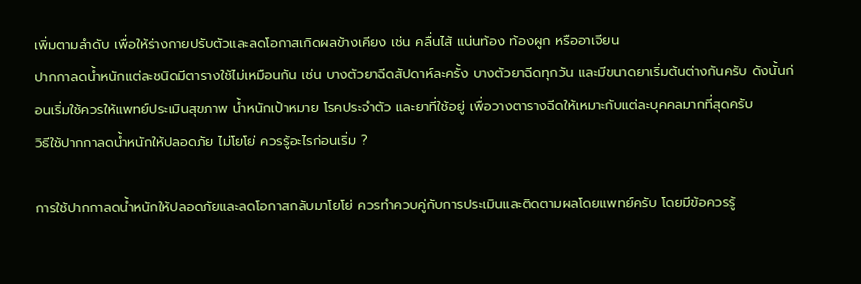เพิ่มตามลำดับ เพื่อให้ร่างกายปรับตัวและลดโอกาสเกิดผลข้างเคียง เช่น คลื่นไส้ แน่นท้อง ท้องผูก หรืออาเจียน
ปากกาลดน้ำหนักแต่ละชนิดมีตารางใช้ไม่เหมือนกัน เช่น บางตัวยาฉีดสัปดาห์ละครั้ง บางตัวยาฉีดทุกวัน และมีขนาดยาเริ่มต้นต่างกันครับ ดังนั้นก่อนเริ่มใช้ควรให้แพทย์ประเมินสุขภาพ น้ำหนักเป้าหมาย โรคประจำตัว และยาที่ใช้อยู่ เพื่อวางตารางฉีดให้เหมาะกับแต่ละบุคคลมากที่สุดครับ
วิธีใช้ปากกาลดน้ำหนักให้ปลอดภัย ไม่โยโย่ ควรรู้อะไรก่อนเริ่ม ?

การใช้ปากกาลดน้ำหนักให้ปลอดภัยและลดโอกาสกลับมาโยโย่ ควรทำควบคู่กับการประเมินและติดตามผลโดยแพทย์ครับ โดยมีข้อควรรู้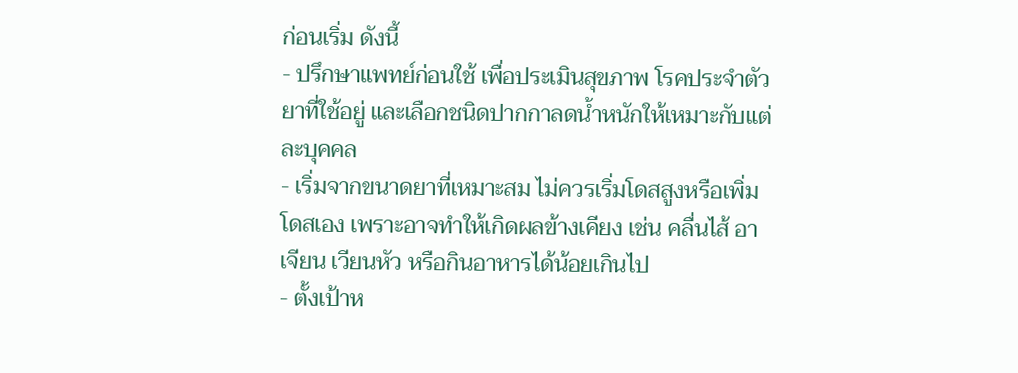ก่อนเริ่ม ดังนี้
- ปรึกษาแพทย์ก่อนใช้ เพื่อประเมินสุขภาพ โรคประจำตัว ยาที่ใช้อยู่ และเลือกชนิดปากกาลดน้ำหนักให้เหมาะกับแต่ละบุคคล
- เริ่มจากขนาดยาที่เหมาะสม ไม่ควรเริ่มโดสสูงหรือเพิ่มโดสเอง เพราะอาจทำให้เกิดผลข้างเคียง เช่น คลื่นไส้ อาเจียน เวียนหัว หรือกินอาหารได้น้อยเกินไป
- ตั้งเป้าห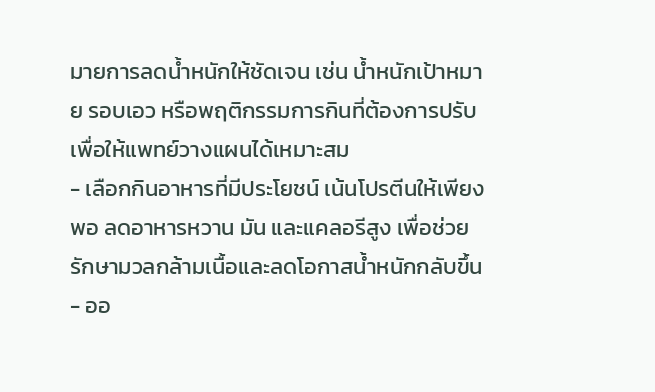มายการลดน้ำหนักให้ชัดเจน เช่น น้ำหนักเป้าหมาย รอบเอว หรือพฤติกรรมการกินที่ต้องการปรับ เพื่อให้แพทย์วางแผนได้เหมาะสม
- เลือกกินอาหารที่มีประโยชน์ เน้นโปรตีนให้เพียงพอ ลดอาหารหวาน มัน และแคลอรีสูง เพื่อช่วยรักษามวลกล้ามเนื้อและลดโอกาสน้ำหนักกลับขึ้น
- ออ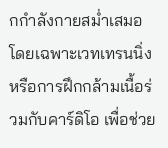กกำลังกายสม่ำเสมอ โดยเฉพาะเวทเทรนนิ่งหรือการฝึกกล้ามเนื้อร่วมกับคาร์ดิโอ เพื่อช่วย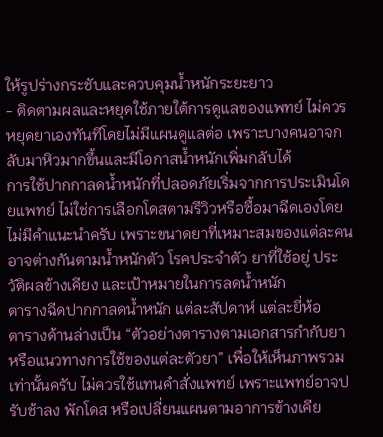ให้รูปร่างกระชับและควบคุมน้ำหนักระยะยาว
- ติดตามผลและหยุดใช้ภายใต้การดูแลของแพทย์ ไม่ควรหยุดยาเองทันทีโดยไม่มีแผนดูแลต่อ เพราะบางคนอาจกลับมาหิวมากขึ้นและมีโอกาสน้ำหนักเพิ่มกลับได้
การใช้ปากกาลดน้ำหนักที่ปลอดภัยเริ่มจากการประเมินโดยแพทย์ ไม่ใช่การเลือกโดสตามรีวิวหรือซื้อมาฉีดเองโดยไม่มีคำแนะนำครับ เพราะขนาดยาที่เหมาะสมของแต่ละคนอาจต่างกันตามน้ำหนักตัว โรคประจำตัว ยาที่ใช้อยู่ ประวัติผลข้างเคียง และเป้าหมายในการลดน้ำหนัก
ตารางฉีดปากกาลดน้ำหนัก แต่ละสัปดาห์ แต่ละยี่ห้อ
ตารางด้านล่างเป็น “ตัวอย่างตารางตามเอกสารกำกับยาหรือแนวทางการใช้ของแต่ละตัวยา” เพื่อให้เห็นภาพรวมเท่านั้นครับ ไม่ควรใช้แทนคำสั่งแพทย์ เพราะแพทย์อาจปรับช้าลง พักโดส หรือเปลี่ยนแผนตามอาการข้างเคีย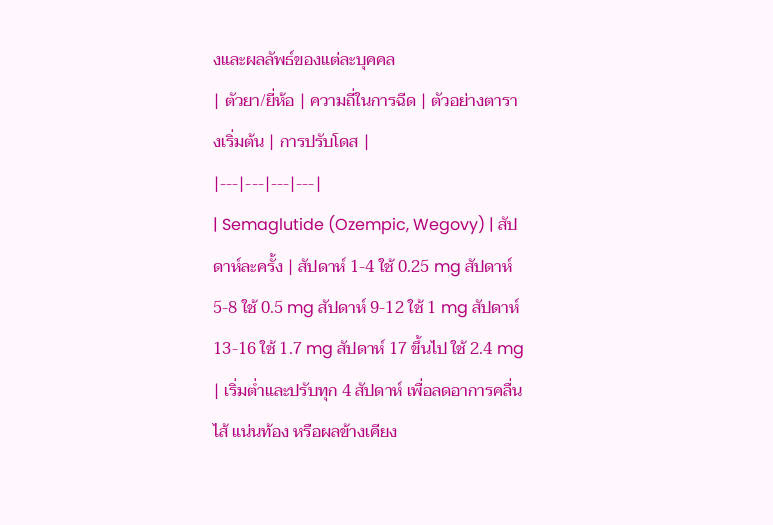งและผลลัพธ์ของแต่ละบุคคล
| ตัวยา/ยี่ห้อ | ความถี่ในการฉีด | ตัวอย่างตารางเริ่มต้น | การปรับโดส |
|---|---|---|---|
| Semaglutide (Ozempic, Wegovy) | สัปดาห์ละครั้ง | สัปดาห์ 1-4 ใช้ 0.25 mg สัปดาห์ 5-8 ใช้ 0.5 mg สัปดาห์ 9-12 ใช้ 1 mg สัปดาห์ 13-16 ใช้ 1.7 mg สัปดาห์ 17 ขึ้นไป ใช้ 2.4 mg | เริ่มต่ำและปรับทุก 4 สัปดาห์ เพื่อลดอาการคลื่นไส้ แน่นท้อง หรือผลข้างเคียง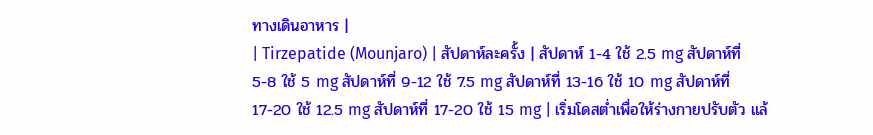ทางเดินอาหาร |
| Tirzepatide (Mounjaro) | สัปดาห์ละครั้ง | สัปดาห์ 1-4 ใช้ 2.5 mg สัปดาห์ที่ 5-8 ใช้ 5 mg สัปดาห์ที่ 9-12 ใช้ 7.5 mg สัปดาห์ที่ 13-16 ใช้ 10 mg สัปดาห์ที่ 17-20 ใช้ 12.5 mg สัปดาห์ที่ 17-20 ใช้ 15 mg | เริ่มโดสต่ำเพื่อให้ร่างกายปรับตัว แล้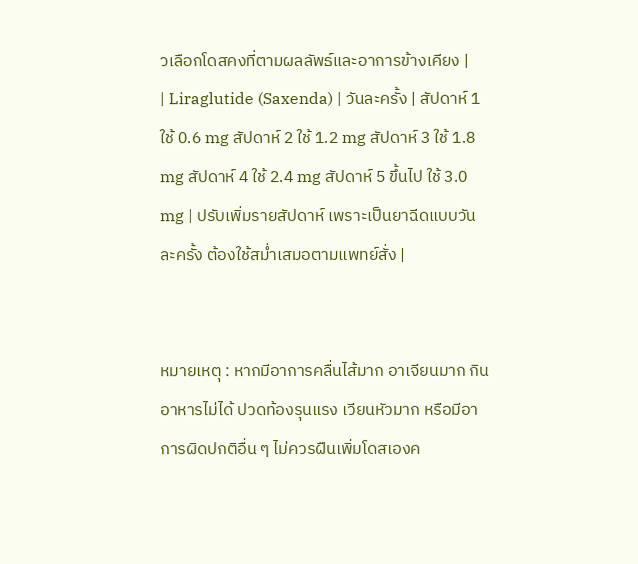วเลือกโดสคงที่ตามผลลัพธ์และอาการข้างเคียง |
| Liraglutide (Saxenda) | วันละครั้ง | สัปดาห์ 1 ใช้ 0.6 mg สัปดาห์ 2 ใช้ 1.2 mg สัปดาห์ 3 ใช้ 1.8 mg สัปดาห์ 4 ใช้ 2.4 mg สัปดาห์ 5 ขึ้นไป ใช้ 3.0 mg | ปรับเพิ่มรายสัปดาห์ เพราะเป็นยาฉีดแบบวันละครั้ง ต้องใช้สม่ำเสมอตามแพทย์สั่ง |


หมายเหตุ : หากมีอาการคลื่นไส้มาก อาเจียนมาก กินอาหารไม่ได้ ปวดท้องรุนแรง เวียนหัวมาก หรือมีอาการผิดปกติอื่น ๆ ไม่ควรฝืนเพิ่มโดสเองค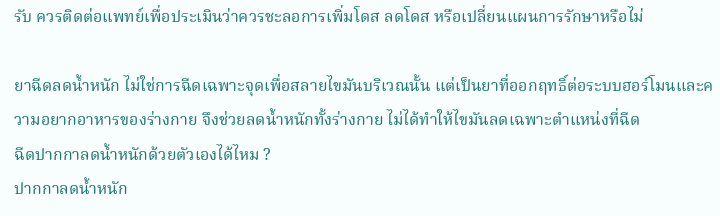รับ ควรติดต่อแพทย์เพื่อประเมินว่าควรชะลอการเพิ่มโดส ลดโดส หรือเปลี่ยนแผนการรักษาหรือไม่

ยาฉีดลดน้ำหนัก ไม่ใช่การฉีดเฉพาะจุดเพื่อสลายไขมันบริเวณนั้น แต่เป็นยาที่ออกฤทธิ์ต่อระบบฮอร์โมนและความอยากอาหารของร่างกาย จึงช่วยลดน้ำหนักทั้งร่างกาย ไม่ได้ทำให้ไขมันลดเฉพาะตำแหน่งที่ฉีด
ฉีดปากกาลดน้ำหนักด้วยตัวเองได้ไหม ?
ปากกาลดน้ำหนัก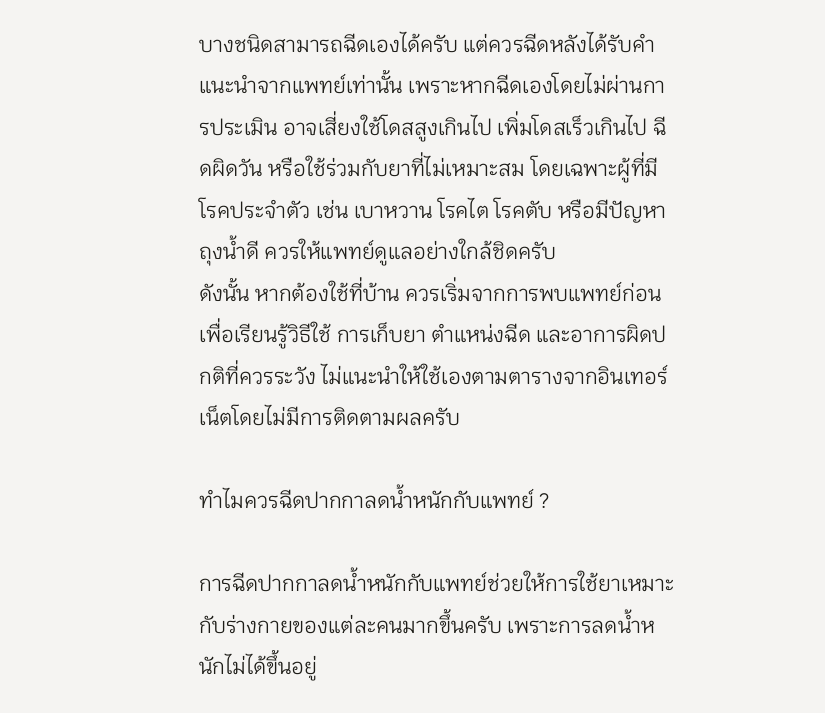บางชนิดสามารถฉีดเองได้ครับ แต่ควรฉีดหลังได้รับคำแนะนำจากแพทย์เท่านั้น เพราะหากฉีดเองโดยไม่ผ่านการประเมิน อาจเสี่ยงใช้โดสสูงเกินไป เพิ่มโดสเร็วเกินไป ฉีดผิดวัน หรือใช้ร่วมกับยาที่ไม่เหมาะสม โดยเฉพาะผู้ที่มีโรคประจำตัว เช่น เบาหวาน โรคไต โรคตับ หรือมีปัญหาถุงน้ำดี ควรให้แพทย์ดูแลอย่างใกล้ชิดครับ
ดังนั้น หากต้องใช้ที่บ้าน ควรเริ่มจากการพบแพทย์ก่อน เพื่อเรียนรู้วิธีใช้ การเก็บยา ตำแหน่งฉีด และอาการผิดปกติที่ควรระวัง ไม่แนะนำให้ใช้เองตามตารางจากอินเทอร์เน็ตโดยไม่มีการติดตามผลครับ

ทำไมควรฉีดปากกาลดน้ำหนักกับแพทย์ ?

การฉีดปากกาลดน้ำหนักกับแพทย์ช่วยให้การใช้ยาเหมาะกับร่างกายของแต่ละคนมากขึ้นครับ เพราะการลดน้ำหนักไม่ได้ขึ้นอยู่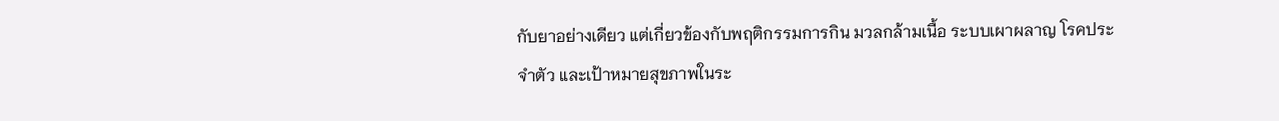กับยาอย่างเดียว แต่เกี่ยวข้องกับพฤติกรรมการกิน มวลกล้ามเนื้อ ระบบเผาผลาญ โรคประจำตัว และเป้าหมายสุขภาพในระ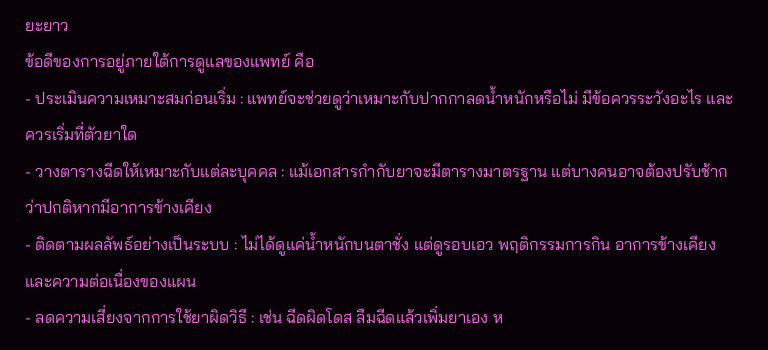ยะยาว
ข้อดีของการอยู่ภายใต้การดูแลของแพทย์ คือ
- ประเมินความเหมาะสมก่อนเริ่ม : แพทย์จะช่วยดูว่าเหมาะกับปากกาลดน้ำหนักหรือไม่ มีข้อควรระวังอะไร และควรเริ่มที่ตัวยาใด
- วางตารางฉีดให้เหมาะกับแต่ละบุคคล : แม้เอกสารกำกับยาจะมีตารางมาตรฐาน แต่บางคนอาจต้องปรับช้ากว่าปกติหากมีอาการข้างเคียง
- ติดตามผลลัพธ์อย่างเป็นระบบ : ไม่ได้ดูแค่น้ำหนักบนตาชั่ง แต่ดูรอบเอว พฤติกรรมการกิน อาการข้างเคียง และความต่อเนื่องของแผน
- ลดความเสี่ยงจากการใช้ยาผิดวิธี : เช่น ฉีดผิดโดส ลืมฉีดแล้วเพิ่มยาเอง ห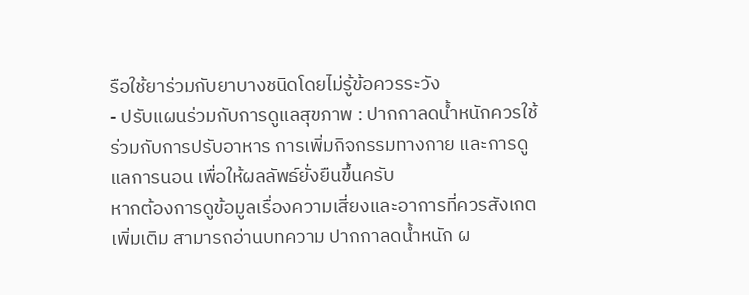รือใช้ยาร่วมกับยาบางชนิดโดยไม่รู้ข้อควรระวัง
- ปรับแผนร่วมกับการดูแลสุขภาพ : ปากกาลดน้ำหนักควรใช้ร่วมกับการปรับอาหาร การเพิ่มกิจกรรมทางกาย และการดูแลการนอน เพื่อให้ผลลัพธ์ยั่งยืนขึ้นครับ
หากต้องการดูข้อมูลเรื่องความเสี่ยงและอาการที่ควรสังเกตเพิ่มเติม สามารถอ่านบทความ ปากกาลดน้ำหนัก ผ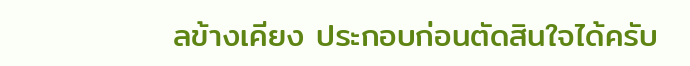ลข้างเคียง ประกอบก่อนตัดสินใจได้ครับ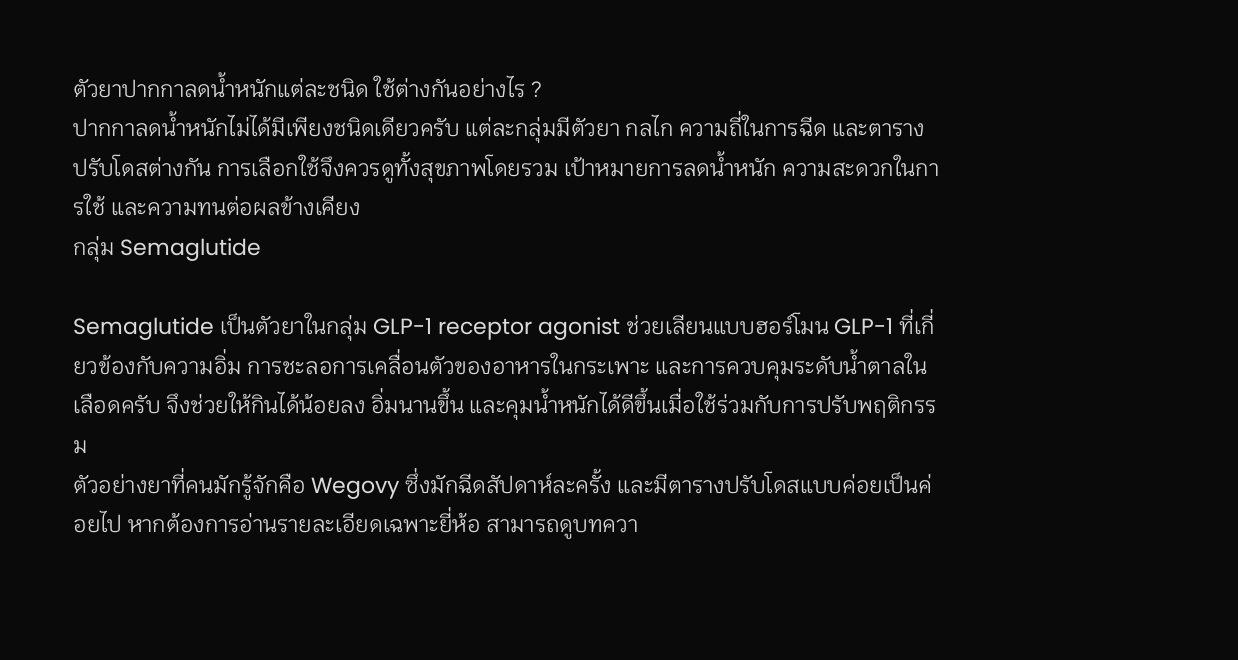ตัวยาปากกาลดน้ำหนักแต่ละชนิด ใช้ต่างกันอย่างไร ?
ปากกาลดน้ำหนักไม่ได้มีเพียงชนิดเดียวครับ แต่ละกลุ่มมีตัวยา กลไก ความถี่ในการฉีด และตารางปรับโดสต่างกัน การเลือกใช้จึงควรดูทั้งสุขภาพโดยรวม เป้าหมายการลดน้ำหนัก ความสะดวกในการใช้ และความทนต่อผลข้างเคียง
กลุ่ม Semaglutide

Semaglutide เป็นตัวยาในกลุ่ม GLP-1 receptor agonist ช่วยเลียนแบบฮอร์โมน GLP-1 ที่เกี่ยวข้องกับความอิ่ม การชะลอการเคลื่อนตัวของอาหารในกระเพาะ และการควบคุมระดับน้ำตาลในเลือดครับ จึงช่วยให้กินได้น้อยลง อิ่มนานขึ้น และคุมน้ำหนักได้ดีขึ้นเมื่อใช้ร่วมกับการปรับพฤติกรรม
ตัวอย่างยาที่คนมักรู้จักคือ Wegovy ซึ่งมักฉีดสัปดาห์ละครั้ง และมีตารางปรับโดสแบบค่อยเป็นค่อยไป หากต้องการอ่านรายละเอียดเฉพาะยี่ห้อ สามารถดูบทควา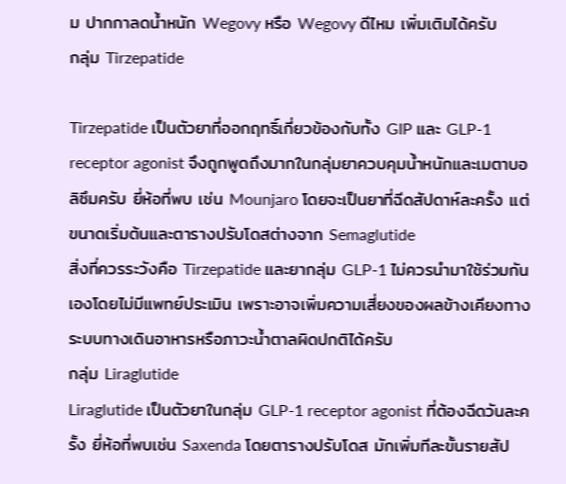ม ปากกาลดน้ำหนัก Wegovy หรือ Wegovy ดีไหม เพิ่มเติมได้ครับ
กลุ่ม Tirzepatide

Tirzepatide เป็นตัวยาที่ออกฤทธิ์เกี่ยวข้องกับทั้ง GIP และ GLP-1 receptor agonist จึงถูกพูดถึงมากในกลุ่มยาควบคุมน้ำหนักและเมตาบอลิซึมครับ ยี่ห้อที่พบ เช่น Mounjaro โดยจะเป็นยาที่ฉีดสัปดาห์ละครั้ง แต่ขนาดเริ่มต้นและตารางปรับโดสต่างจาก Semaglutide
สิ่งที่ควรระวังคือ Tirzepatide และยากลุ่ม GLP-1 ไม่ควรนำมาใช้ร่วมกันเองโดยไม่มีแพทย์ประเมิน เพราะอาจเพิ่มความเสี่ยงของผลข้างเคียงทางระบบทางเดินอาหารหรือภาวะน้ำตาลผิดปกติได้ครับ
กลุ่ม Liraglutide
Liraglutide เป็นตัวยาในกลุ่ม GLP-1 receptor agonist ที่ต้องฉีดวันละครั้ง ยี่ห้อที่พบเช่น Saxenda โดยตารางปรับโดส มักเพิ่มทีละขั้นรายสัป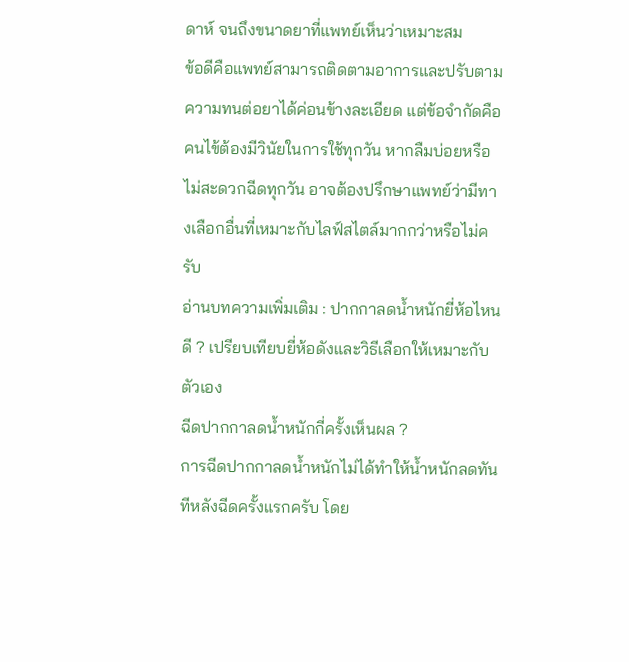ดาห์ จนถึงขนาดยาที่แพทย์เห็นว่าเหมาะสม
ข้อดีคือแพทย์สามารถติดตามอาการและปรับตามความทนต่อยาได้ค่อนข้างละเอียด แต่ข้อจำกัดคือคนไข้ต้องมีวินัยในการใช้ทุกวัน หากลืมบ่อยหรือไม่สะดวกฉีดทุกวัน อาจต้องปรึกษาแพทย์ว่ามีทางเลือกอื่นที่เหมาะกับไลฟ์สไตล์มากกว่าหรือไม่ครับ
อ่านบทความเพิ่มเติม : ปากกาลดน้ำหนักยี่ห้อไหนดี ? เปรียบเทียบยี่ห้อดังและวิธีเลือกให้เหมาะกับตัวเอง
ฉีดปากกาลดน้ำหนักกี่ครั้งเห็นผล ?
การฉีดปากกาลดน้ำหนักไม่ได้ทำให้น้ำหนักลดทันทีหลังฉีดครั้งแรกครับ โดย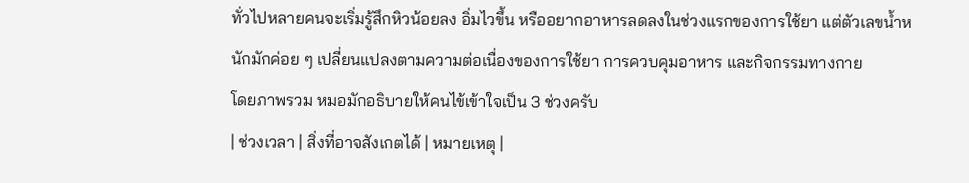ทั่วไปหลายคนจะเริ่มรู้สึกหิวน้อยลง อิ่มไวขึ้น หรืออยากอาหารลดลงในช่วงแรกของการใช้ยา แต่ตัวเลขน้ำหนักมักค่อย ๆ เปลี่ยนแปลงตามความต่อเนื่องของการใช้ยา การควบคุมอาหาร และกิจกรรมทางกาย
โดยภาพรวม หมอมักอธิบายให้คนไข้เข้าใจเป็น 3 ช่วงครับ
| ช่วงเวลา | สิ่งที่อาจสังเกตได้ | หมายเหตุ |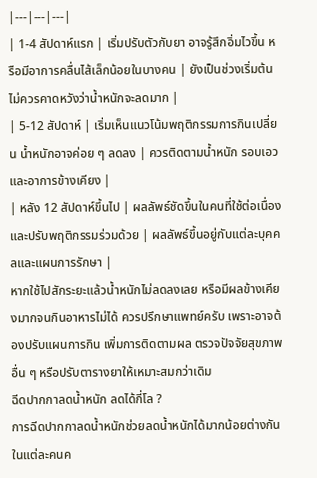|---|---|---|
| 1-4 สัปดาห์แรก | เริ่มปรับตัวกับยา อาจรู้สึกอิ่มไวขึ้น หรือมีอาการคลื่นไส้เล็กน้อยในบางคน | ยังเป็นช่วงเริ่มต้น ไม่ควรคาดหวังว่าน้ำหนักจะลดมาก |
| 5-12 สัปดาห์ | เริ่มเห็นแนวโน้มพฤติกรรมการกินเปลี่ยน น้ำหนักอาจค่อย ๆ ลดลง | ควรติดตามน้ำหนัก รอบเอว และอาการข้างเคียง |
| หลัง 12 สัปดาห์ขึ้นไป | ผลลัพธ์ชัดขึ้นในคนที่ใช้ต่อเนื่องและปรับพฤติกรรมร่วมด้วย | ผลลัพธ์ขึ้นอยู่กับแต่ละบุคคลและแผนการรักษา |
หากใช้ไปสักระยะแล้วน้ำหนักไม่ลดลงเลย หรือมีผลข้างเคียงมากจนกินอาหารไม่ได้ ควรปรึกษาแพทย์ครับ เพราะอาจต้องปรับแผนการกิน เพิ่มการติดตามผล ตรวจปัจจัยสุขภาพอื่น ๆ หรือปรับตารางยาให้เหมาะสมกว่าเดิม
ฉีดปากกาลดน้ำหนัก ลดได้กี่โล ?
การฉีดปากกาลดน้ำหนักช่วยลดน้ำหนักได้มากน้อยต่างกันในแต่ละคนค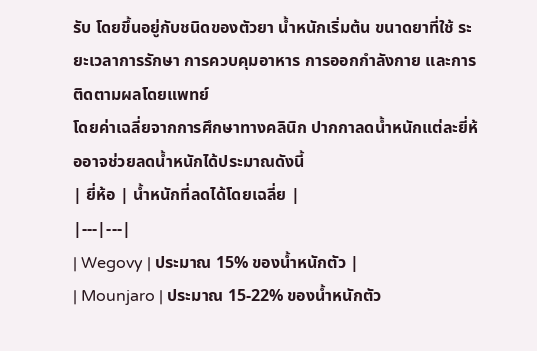รับ โดยขึ้นอยู่กับชนิดของตัวยา น้ำหนักเริ่มต้น ขนาดยาที่ใช้ ระยะเวลาการรักษา การควบคุมอาหาร การออกกำลังกาย และการติดตามผลโดยแพทย์
โดยค่าเฉลี่ยจากการศึกษาทางคลินิก ปากกาลดน้ำหนักแต่ละยี่ห้ออาจช่วยลดน้ำหนักได้ประมาณดังนี้
| ยี่ห้อ | น้ำหนักที่ลดได้โดยเฉลี่ย |
|---|---|
| Wegovy | ประมาณ 15% ของน้ำหนักตัว |
| Mounjaro | ประมาณ 15-22% ของน้ำหนักตัว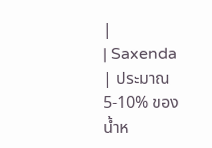|
| Saxenda | ประมาณ 5-10% ของน้ำห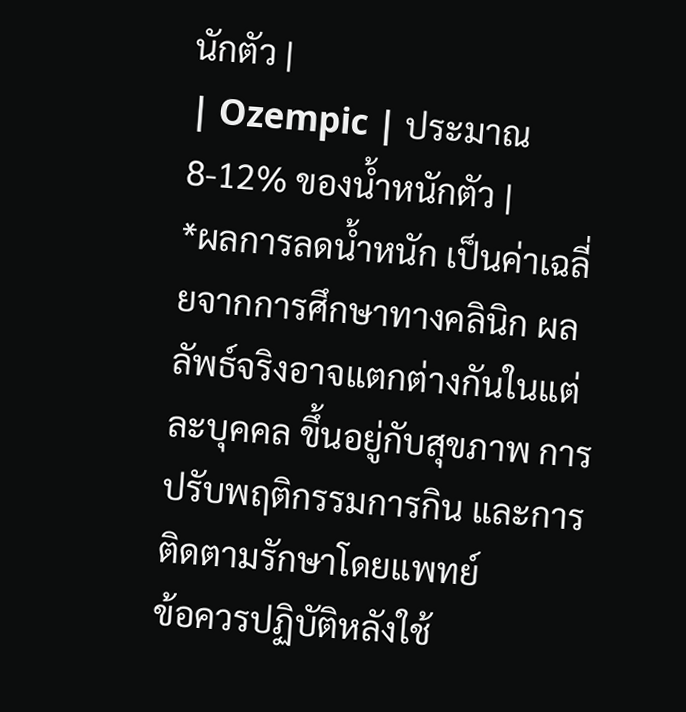นักตัว |
| Ozempic | ประมาณ 8-12% ของน้ำหนักตัว |
*ผลการลดน้ำหนัก เป็นค่าเฉลี่ยจากการศึกษาทางคลินิก ผลลัพธ์จริงอาจแตกต่างกันในแต่ละบุคคล ขึ้นอยู่กับสุขภาพ การปรับพฤติกรรมการกิน และการติดตามรักษาโดยแพทย์
ข้อควรปฏิบัติหลังใช้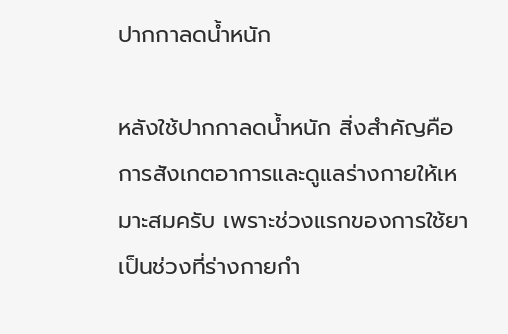ปากกาลดน้ำหนัก

หลังใช้ปากกาลดน้ำหนัก สิ่งสำคัญคือการสังเกตอาการและดูแลร่างกายให้เหมาะสมครับ เพราะช่วงแรกของการใช้ยาเป็นช่วงที่ร่างกายกำ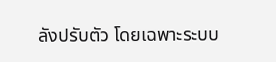ลังปรับตัว โดยเฉพาะระบบ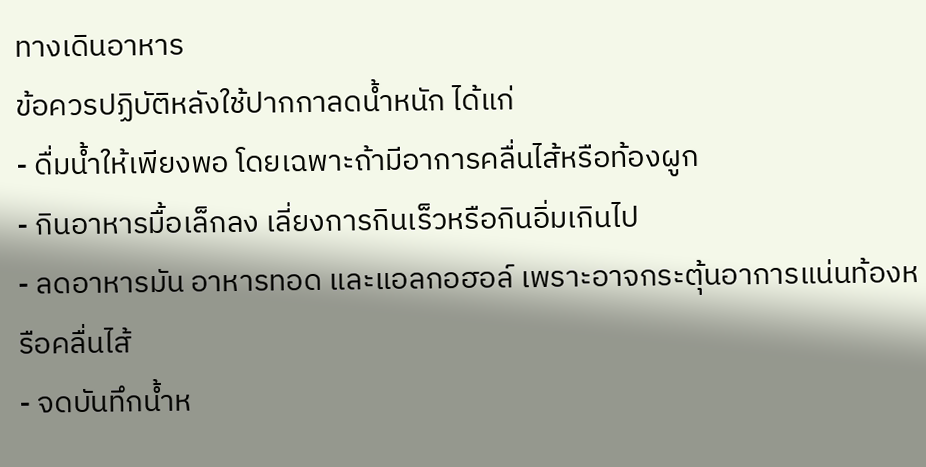ทางเดินอาหาร
ข้อควรปฏิบัติหลังใช้ปากกาลดน้ำหนัก ได้แก่
- ดื่มน้ำให้เพียงพอ โดยเฉพาะถ้ามีอาการคลื่นไส้หรือท้องผูก
- กินอาหารมื้อเล็กลง เลี่ยงการกินเร็วหรือกินอิ่มเกินไป
- ลดอาหารมัน อาหารทอด และแอลกอฮอล์ เพราะอาจกระตุ้นอาการแน่นท้องหรือคลื่นไส้
- จดบันทึกน้ำห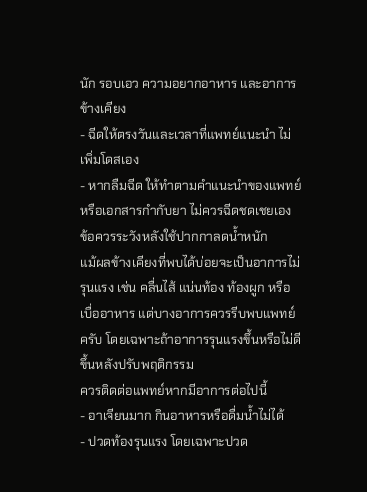นัก รอบเอว ความอยากอาหาร และอาการข้างเคียง
- ฉีดให้ตรงวันและเวลาที่แพทย์แนะนำ ไม่เพิ่มโดสเอง
- หากลืมฉีด ให้ทำตามคำแนะนำของแพทย์หรือเอกสารกำกับยา ไม่ควรฉีดชดเชยเอง
ข้อควรระวังหลังใช้ปากกาลดน้ำหนัก
แม้ผลข้างเคียงที่พบได้บ่อยจะเป็นอาการไม่รุนแรง เช่น คลื่นไส้ แน่นท้อง ท้องผูก หรือเบื่ออาหาร แต่บางอาการควรรีบพบแพทย์ครับ โดยเฉพาะถ้าอาการรุนแรงขึ้นหรือไม่ดีขึ้นหลังปรับพฤติกรรม
ควรติดต่อแพทย์หากมีอาการต่อไปนี้
- อาเจียนมาก กินอาหารหรือดื่มน้ำไม่ได้
- ปวดท้องรุนแรง โดยเฉพาะปวด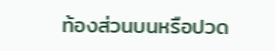ท้องส่วนบนหรือปวด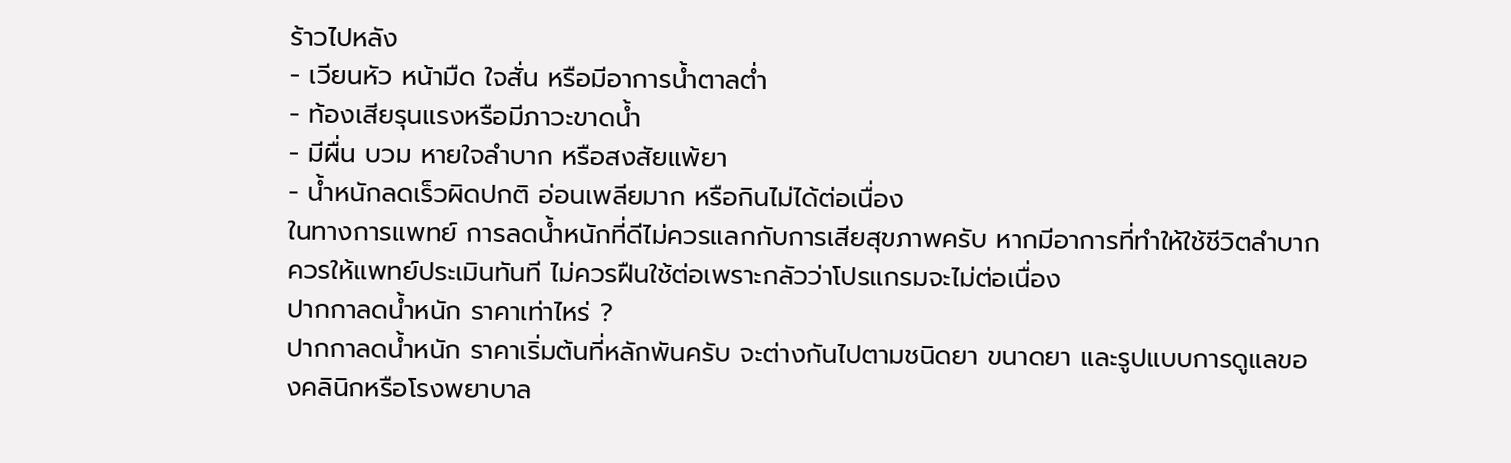ร้าวไปหลัง
- เวียนหัว หน้ามืด ใจสั่น หรือมีอาการน้ำตาลต่ำ
- ท้องเสียรุนแรงหรือมีภาวะขาดน้ำ
- มีผื่น บวม หายใจลำบาก หรือสงสัยแพ้ยา
- น้ำหนักลดเร็วผิดปกติ อ่อนเพลียมาก หรือกินไม่ได้ต่อเนื่อง
ในทางการแพทย์ การลดน้ำหนักที่ดีไม่ควรแลกกับการเสียสุขภาพครับ หากมีอาการที่ทำให้ใช้ชีวิตลำบาก ควรให้แพทย์ประเมินทันที ไม่ควรฝืนใช้ต่อเพราะกลัวว่าโปรแกรมจะไม่ต่อเนื่อง
ปากกาลดน้ำหนัก ราคาเท่าไหร่ ?
ปากกาลดน้ำหนัก ราคาเริ่มต้นที่หลักพันครับ จะต่างกันไปตามชนิดยา ขนาดยา และรูปแบบการดูแลของคลินิกหรือโรงพยาบาล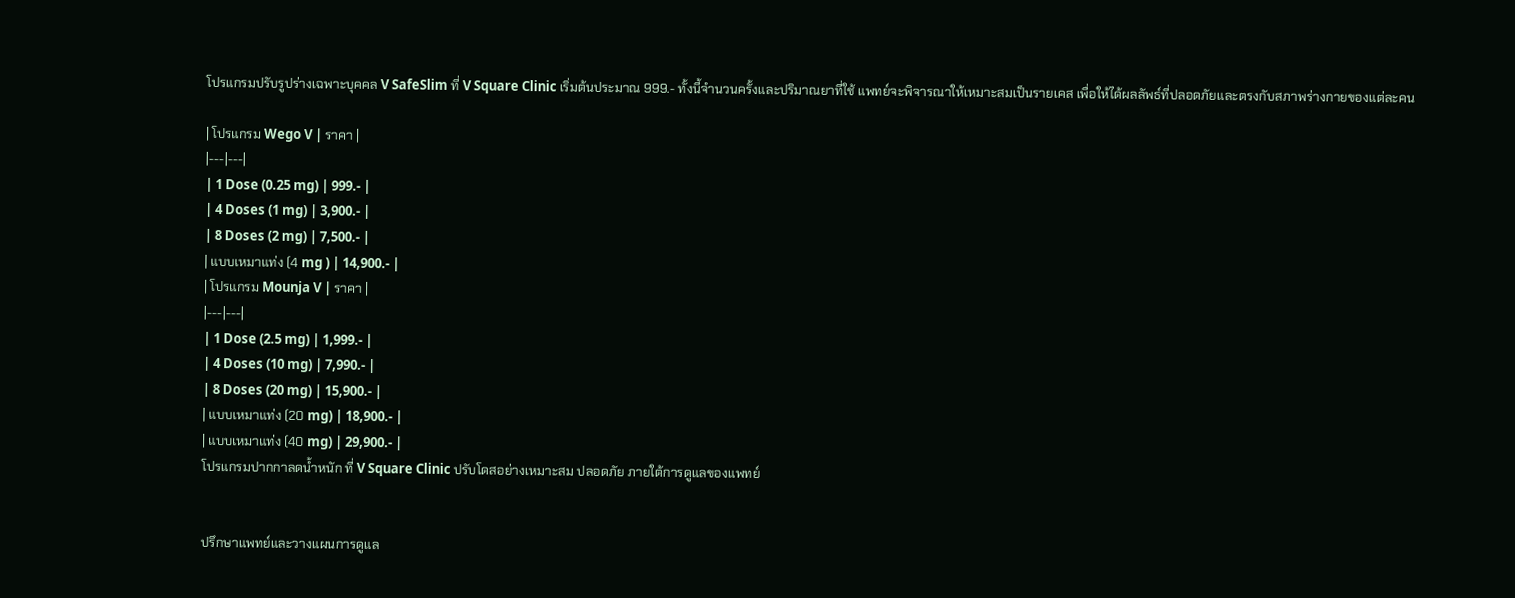โปรแกรมปรับรูปร่างเฉพาะบุคคล V SafeSlim ที่ V Square Clinic เริ่มต้นประมาณ 999.- ทั้งนี้จำนวนครั้งและปริมาณยาที่ใช้ แพทย์จะพิจารณาให้เหมาะสมเป็นรายเคส เพื่อให้ได้ผลลัพธ์ที่ปลอดภัยและตรงกับสภาพร่างกายของแต่ละคน

| โปรแกรม Wego V | ราคา |
|---|---|
| 1 Dose (0.25 mg) | 999.- |
| 4 Doses (1 mg) | 3,900.- |
| 8 Doses (2 mg) | 7,500.- |
| แบบเหมาแท่ง (4 mg ) | 14,900.- |
| โปรแกรม Mounja V | ราคา |
|---|---|
| 1 Dose (2.5 mg) | 1,999.- |
| 4 Doses (10 mg) | 7,990.- |
| 8 Doses (20 mg) | 15,900.- |
| แบบเหมาแท่ง (20 mg) | 18,900.- |
| แบบเหมาแท่ง (40 mg) | 29,900.- |
โปรแกรมปากกาลดน้ำหนัก ที่ V Square Clinic ปรับโดสอย่างเหมาะสม ปลอดภัย ภายใต้การดูแลของแพทย์


ปรึกษาแพทย์และวางแผนการดูแล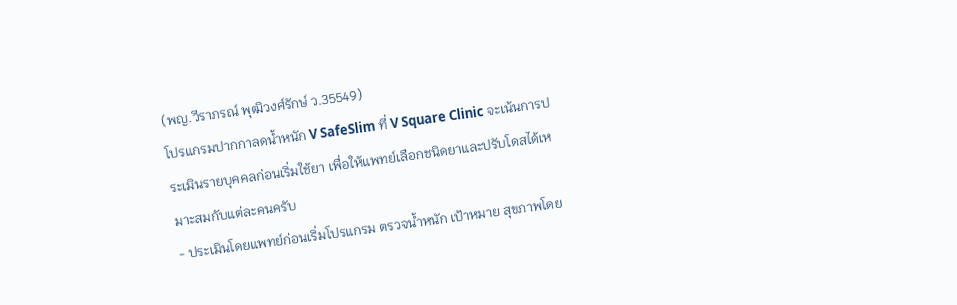(พญ.วีราภรณ์ พุฒิวงศ์รักษ์ ว.35549)
โปรแกรมปากกาลดน้ำหนัก V SafeSlim ที่ V Square Clinic จะเน้นการประเมินรายบุคคลก่อนเริ่มใช้ยา เพื่อให้แพทย์เลือกชนิดยาและปรับโดสได้เหมาะสมกับแต่ละคนครับ
- ประเมินโดยแพทย์ก่อนเริ่มโปรแกรม ตรวจน้ำหนัก เป้าหมาย สุขภาพโดย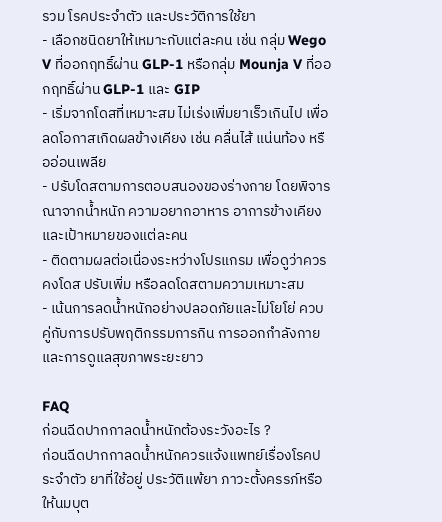รวม โรคประจำตัว และประวัติการใช้ยา
- เลือกชนิดยาให้เหมาะกับแต่ละคน เช่น กลุ่ม Wego V ที่ออกฤทธิ์ผ่าน GLP-1 หรือกลุ่ม Mounja V ที่ออกฤทธิ์ผ่าน GLP-1 และ GIP
- เริ่มจากโดสที่เหมาะสม ไม่เร่งเพิ่มยาเร็วเกินไป เพื่อลดโอกาสเกิดผลข้างเคียง เช่น คลื่นไส้ แน่นท้อง หรืออ่อนเพลีย
- ปรับโดสตามการตอบสนองของร่างกาย โดยพิจารณาจากน้ำหนัก ความอยากอาหาร อาการข้างเคียง และเป้าหมายของแต่ละคน
- ติดตามผลต่อเนื่องระหว่างโปรแกรม เพื่อดูว่าควรคงโดส ปรับเพิ่ม หรือลดโดสตามความเหมาะสม
- เน้นการลดน้ำหนักอย่างปลอดภัยและไม่โยโย่ ควบคู่กับการปรับพฤติกรรมการกิน การออกกำลังกาย และการดูแลสุขภาพระยะยาว

FAQ
ก่อนฉีดปากกาลดน้ำหนักต้องระวังอะไร ?
ก่อนฉีดปากกาลดน้ำหนักควรแจ้งแพทย์เรื่องโรคประจำตัว ยาที่ใช้อยู่ ประวัติแพ้ยา ภาวะตั้งครรภ์หรือให้นมบุต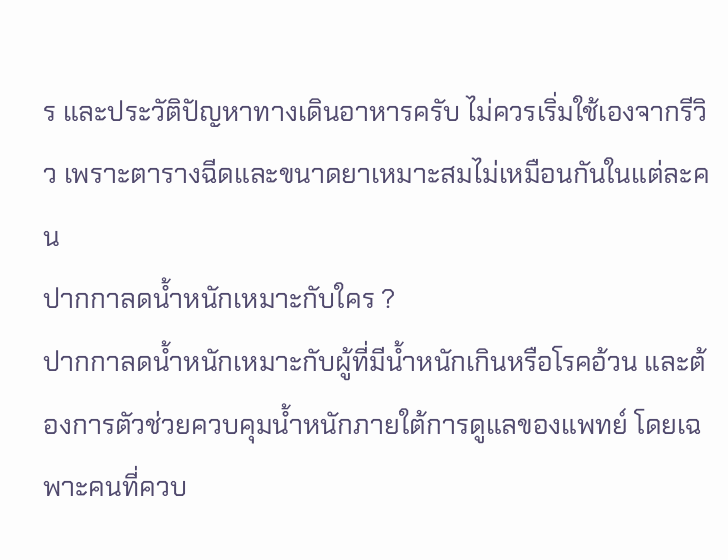ร และประวัติปัญหาทางเดินอาหารครับ ไม่ควรเริ่มใช้เองจากรีวิว เพราะตารางฉีดและขนาดยาเหมาะสมไม่เหมือนกันในแต่ละคน
ปากกาลดน้ำหนักเหมาะกับใคร ?
ปากกาลดน้ำหนักเหมาะกับผู้ที่มีน้ำหนักเกินหรือโรคอ้วน และต้องการตัวช่วยควบคุมน้ำหนักภายใต้การดูแลของแพทย์ โดยเฉพาะคนที่ควบ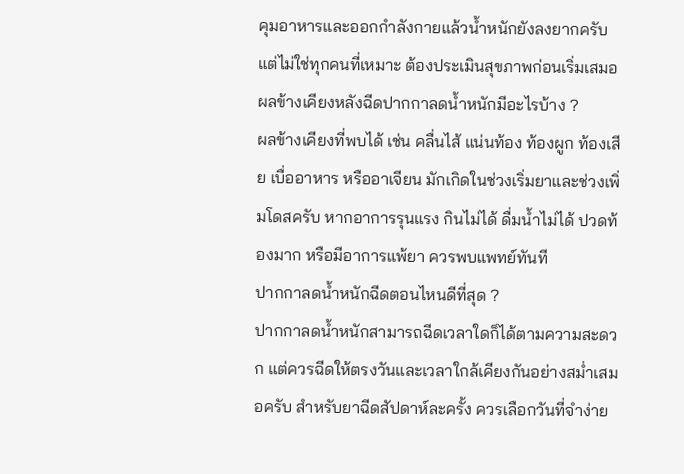คุมอาหารและออกกำลังกายแล้วน้ำหนักยังลงยากครับ แต่ไม่ใช่ทุกคนที่เหมาะ ต้องประเมินสุขภาพก่อนเริ่มเสมอ
ผลข้างเคียงหลังฉีดปากกาลดน้ำหนักมีอะไรบ้าง ?
ผลข้างเคียงที่พบได้ เช่น คลื่นไส้ แน่นท้อง ท้องผูก ท้องเสีย เบื่ออาหาร หรืออาเจียน มักเกิดในช่วงเริ่มยาและช่วงเพิ่มโดสครับ หากอาการรุนแรง กินไม่ได้ ดื่มน้ำไม่ได้ ปวดท้องมาก หรือมีอาการแพ้ยา ควรพบแพทย์ทันที
ปากกาลดน้ำหนักฉีดตอนไหนดีที่สุด ?
ปากกาลดน้ำหนักสามารถฉีดเวลาใดก็ได้ตามความสะดวก แต่ควรฉีดให้ตรงวันและเวลาใกล้เคียงกันอย่างสม่ำเสมอครับ สำหรับยาฉีดสัปดาห์ละครั้ง ควรเลือกวันที่จำง่าย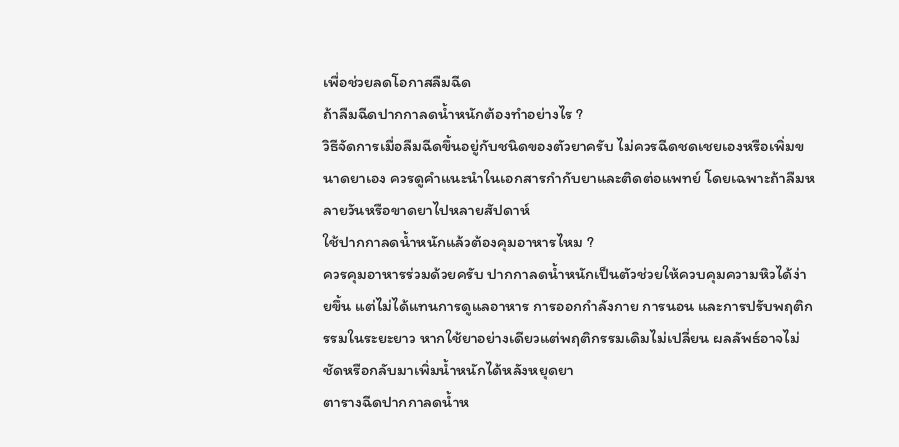เพื่อช่วยลดโอกาสลืมฉีด
ถ้าลืมฉีดปากกาลดน้ำหนักต้องทำอย่างไร ?
วิธีจัดการเมื่อลืมฉีดขึ้นอยู่กับชนิดของตัวยาครับ ไม่ควรฉีดชดเชยเองหรือเพิ่มขนาดยาเอง ควรดูคำแนะนำในเอกสารกำกับยาและติดต่อแพทย์ โดยเฉพาะถ้าลืมหลายวันหรือขาดยาไปหลายสัปดาห์
ใช้ปากกาลดน้ำหนักแล้วต้องคุมอาหารไหม ?
ควรคุมอาหารร่วมด้วยครับ ปากกาลดน้ำหนักเป็นตัวช่วยให้ควบคุมความหิวได้ง่ายขึ้น แต่ไม่ได้แทนการดูแลอาหาร การออกกำลังกาย การนอน และการปรับพฤติกรรมในระยะยาว หากใช้ยาอย่างเดียวแต่พฤติกรรมเดิมไม่เปลี่ยน ผลลัพธ์อาจไม่ชัดหรือกลับมาเพิ่มน้ำหนักได้หลังหยุดยา
ตารางฉีดปากกาลดน้ำห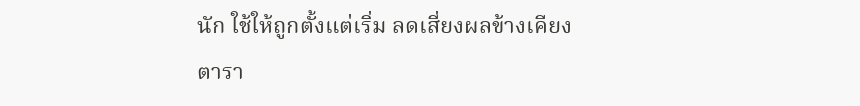นัก ใช้ให้ถูกตั้งแต่เริ่ม ลดเสี่ยงผลข้างเคียง
ตารา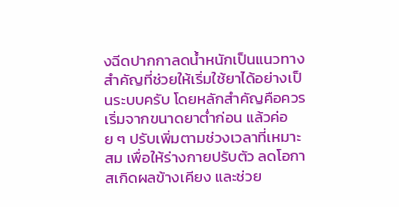งฉีดปากกาลดน้ำหนักเป็นแนวทางสำคัญที่ช่วยให้เริ่มใช้ยาได้อย่างเป็นระบบครับ โดยหลักสำคัญคือควรเริ่มจากขนาดยาต่ำก่อน แล้วค่อย ๆ ปรับเพิ่มตามช่วงเวลาที่เหมาะสม เพื่อให้ร่างกายปรับตัว ลดโอกาสเกิดผลข้างเคียง และช่วย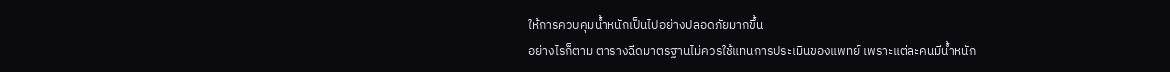ให้การควบคุมน้ำหนักเป็นไปอย่างปลอดภัยมากขึ้น
อย่างไรก็ตาม ตารางฉีดมาตรฐานไม่ควรใช้แทนการประเมินของแพทย์ เพราะแต่ละคนมีน้ำหนัก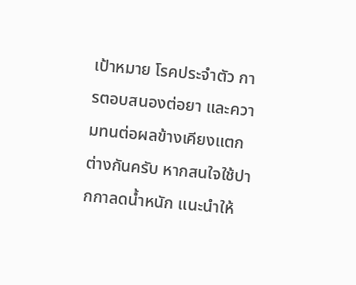เป้าหมาย โรคประจำตัว การตอบสนองต่อยา และความทนต่อผลข้างเคียงแตกต่างกันครับ หากสนใจใช้ปากกาลดน้ำหนัก แนะนำให้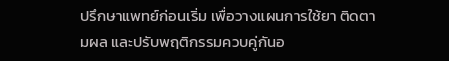ปรึกษาแพทย์ก่อนเริ่ม เพื่อวางแผนการใช้ยา ติดตามผล และปรับพฤติกรรมควบคู่กันอ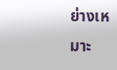ย่างเหมาะ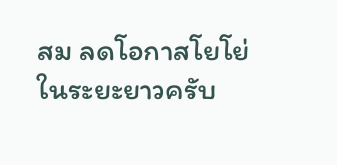สม ลดโอกาสโยโย่ในระยะยาวครับ